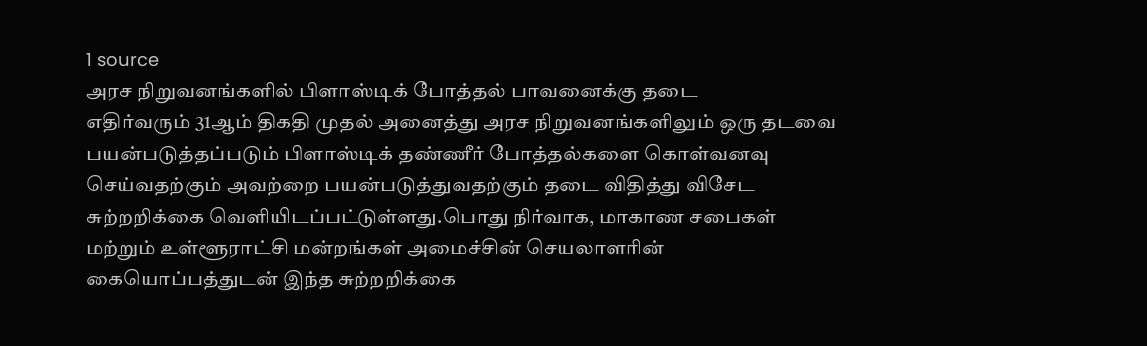1 source
அரச நிறுவனங்களில் பிளாஸ்டிக் போத்தல் பாவனைக்கு தடை
எதிர்வரும் 31ஆம் திகதி முதல் அனைத்து அரச நிறுவனங்களிலும் ஒரு தடவை பயன்படுத்தப்படும் பிளாஸ்டிக் தண்ணீர் போத்தல்களை கொள்வனவு செய்வதற்கும் அவற்றை பயன்படுத்துவதற்கும் தடை விதித்து விசேட சுற்றறிக்கை வெளியிடப்பட்டுள்ளது.பொது நிர்வாக, மாகாண சபைகள் மற்றும் உள்ளூராட்சி மன்றங்கள் அமைச்சின் செயலாளரின் கையொப்பத்துடன் இந்த சுற்றறிக்கை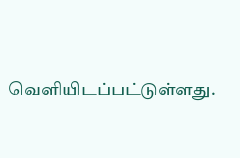வெளியிடப்பட்டுள்ளது.